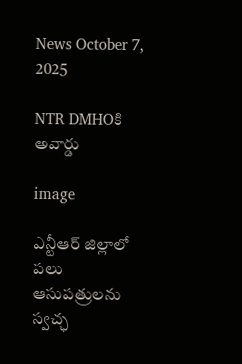News October 7, 2025

NTR DMHOకి అవార్డు

image

ఎన్టీఆర్ జిల్లాలో పలు ఆసుపత్రులను స్వచ్ఛ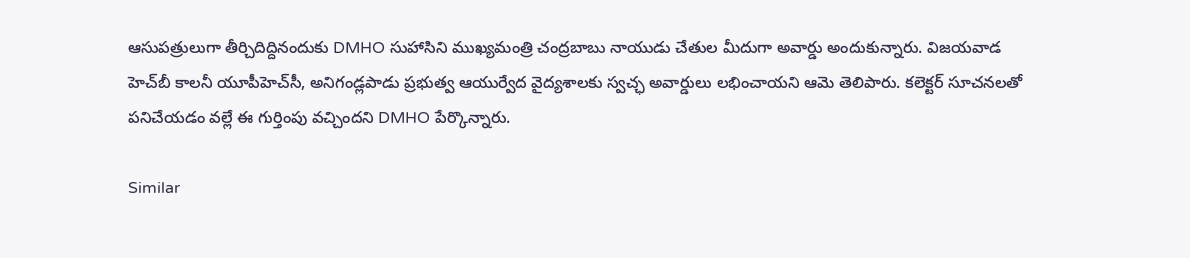ఆసుపత్రులుగా తీర్చిదిద్దినందుకు DMHO సుహాసిని ముఖ్యమంత్రి చంద్రబాబు నాయుడు చేతుల మీదుగా అవార్డు అందుకున్నారు. విజయవాడ హెచ్‌బీ కాలనీ యూపీహెచ్‌సీ, అనిగండ్లపాడు ప్రభుత్వ ఆయుర్వేద వైద్యశాలకు స్వచ్ఛ అవార్డులు లభించాయని ఆమె తెలిపారు. కలెక్టర్ సూచనలతో పనిచేయడం వల్లే ఈ గుర్తింపు వచ్చిందని DMHO పేర్కొన్నారు.

Similar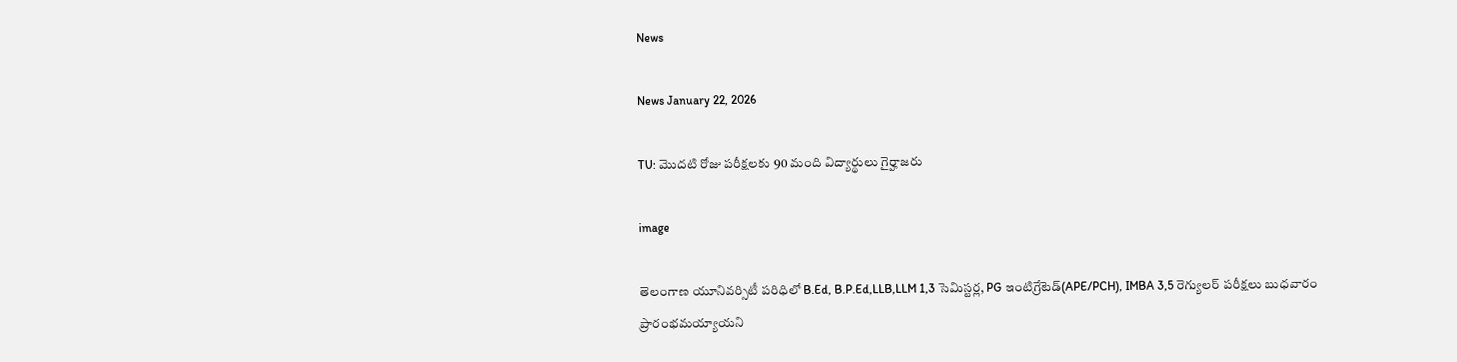News

News January 22, 2026

TU: మొదటి రోజు పరీక్షలకు 90 మంది విద్యార్థులు గైర్హాజరు

image

తెలంగాణ యూనివర్సిటీ పరిధిలో B.Ed, B.P.Ed,LLB,LLM 1,3 సెమిస్టర్ల, PG ఇంటిగ్రేటెడ్(APE/PCH), IMBA 3,5 రెగ్యులర్ పరీక్షలు బుధవారం ప్రారంభమయ్యాయని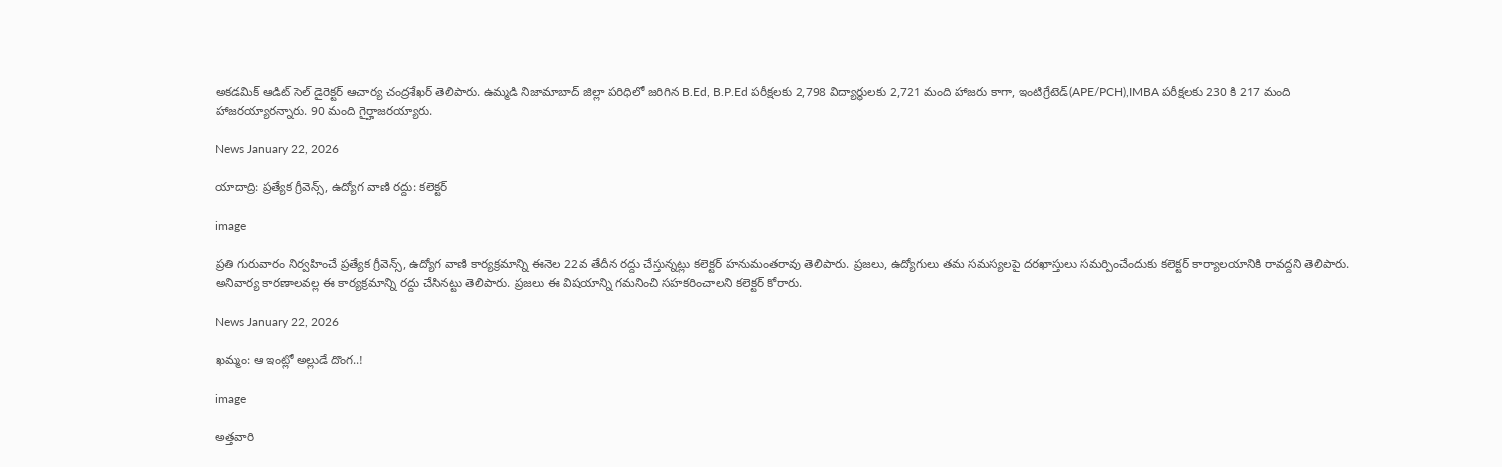అకడమిక్ ఆడిట్ సెల్ డైరెక్టర్ ఆచార్య చంద్రశేఖర్ తెలిపారు. ఉమ్మడి నిజామాబాద్ జిల్లా పరిధిలో జరిగిన B.Ed, B.P.Ed పరీక్షలకు 2,798 విద్యార్థులకు 2,721 మంది హాజరు కాగా, ఇంటిగ్రేటెడ్(APE/PCH),IMBA పరీక్షలకు 230 కి 217 మంది హాజరయ్యారన్నారు. 90 మంది గైర్హాజరయ్యారు.

News January 22, 2026

యాదాద్రి: ప్రత్యేక గ్రీవెన్స్, ఉద్యోగ వాణి రద్దు: కలెక్టర్

image

ప్రతి గురువారం నిర్వహించే ప్రత్యేక గ్రీవెన్స్, ఉద్యోగ వాణి కార్యక్రమాన్ని ఈనెల 22వ తేదీన రద్దు చేస్తున్నట్లు కలెక్టర్ హనుమంతరావు తెలిపారు. ప్రజలు, ఉద్యోగులు తమ సమస్యలపై దరఖాస్తులు సమర్పించేందుకు కలెక్టర్ కార్యాలయానికి రావద్దని తెలిపారు. అనివార్య కారణాలవల్ల ఈ కార్యక్రమాన్ని రద్దు చేసినట్టు తెలిపారు. ప్రజలు ఈ విషయాన్ని గమనించి సహకరించాలని కలెక్టర్ కోరారు.

News January 22, 2026

ఖమ్మం: ఆ ఇంట్లో అల్లుడే దొంగ..!

image

అత్తవారి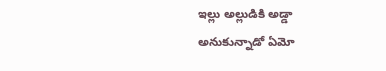ఇల్లు అల్లుడికి అడ్డా అనుకున్నాడో ఏమో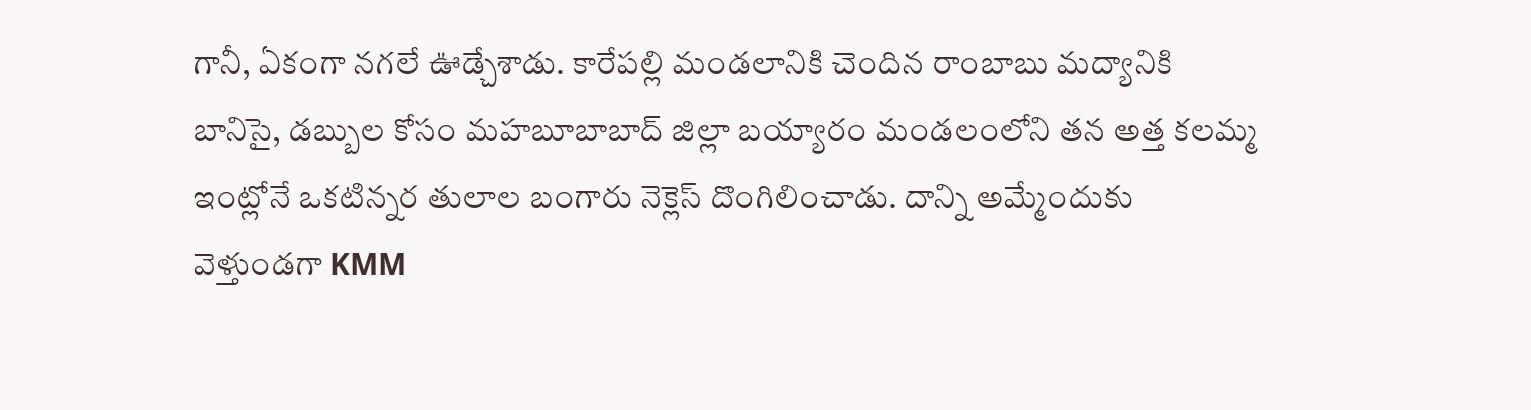గానీ, ఏకంగా నగలే ఊడ్చేశాడు. కారేపల్లి మండలానికి చెందిన రాంబాబు మద్యానికి బానిసై, డబ్బుల కోసం మహబూబాబాద్ జిల్లా బయ్యారం మండలంలోని తన అత్త కలమ్మ ఇంట్లోనే ఒకటిన్నర తులాల బంగారు నెక్లెస్ దొంగిలించాడు. దాన్ని అమ్మేందుకు వెళ్తుండగా KMM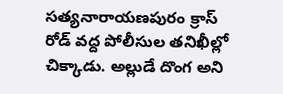సత్యనారాయణపురం క్రాస్ రోడ్ వద్ద పోలీసుల తనిఖీల్లో చిక్కాడు. అల్లుడే దొంగ అని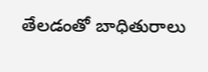తేలడంతో బాధితురాలు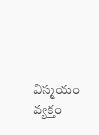విస్మయం వ్యక్తం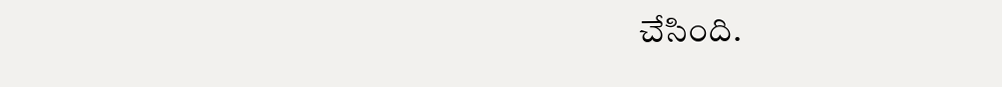చేసింది.